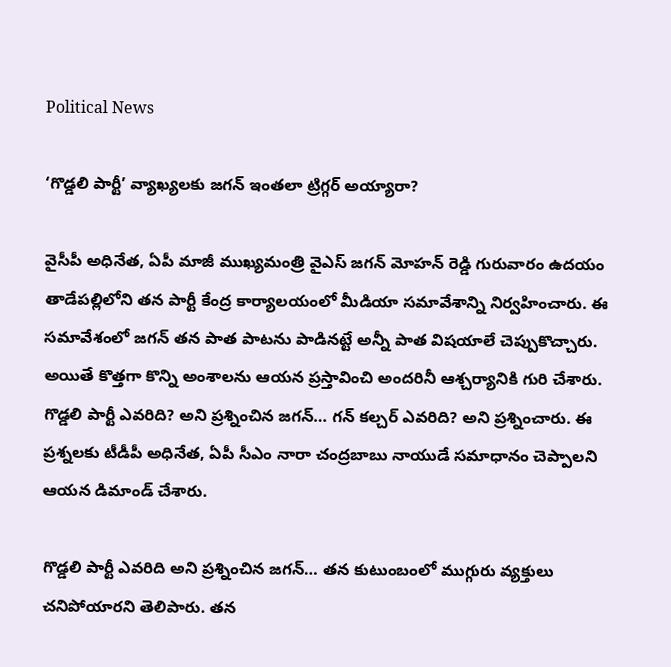Political News

‘గొడ్డలి పార్టీ’ వ్యాఖ్యలకు జగన్ ఇంతలా ట్రిగ్గర్ అయ్యారా?

వైసీపీ అధినేత, ఏపీ మాజీ ముఖ్యమంత్రి వైఎస్ జగన్ మోహన్ రెడ్డి గురువారం ఉదయం తాడేపల్లిలోని తన పార్టీ కేంద్ర కార్యాలయంలో మీడియా సమావేశాన్ని నిర్వహించారు. ఈ సమావేశంలో జగన్ తన పాత పాటను పాడినట్టే అన్నీ పాత విషయాలే చెప్పుకొచ్చారు. అయితే కొత్తగా కొన్ని అంశాలను ఆయన ప్రస్తావించి అందరినీ ఆశ్చర్యానికి గురి చేశారు. గొడ్డలి పార్టీ ఎవరిది? అని ప్రశ్నించిన జగన్… గన్ కల్చర్ ఎవరిది? అని ప్రశ్నించారు. ఈ ప్రశ్నలకు టీడీపీ అధినేత, ఏపీ సీఎం నారా చంద్రబాబు నాయుడే సమాధానం చెప్పాలని ఆయన డిమాండ్ చేశారు.

గొడ్డలి పార్టీ ఎవరిది అని ప్రశ్నించిన జగన్… తన కుటుంబంలో ముగ్గురు వ్యక్తులు చనిపోయారని తెలిపారు. తన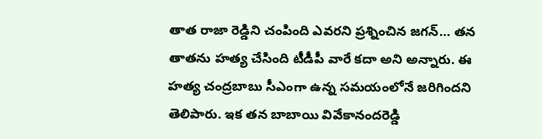తాత రాజా రెడ్డిని చంపింది ఎవరని ప్రశ్నించిన జగన్… తన తాతను హత్య చేసింది టీడీపీ వారే కదా అని అన్నారు. ఈ హత్య చంద్రబాబు సీఎంగా ఉన్న సమయంలోనే జరిగిందని తెలిపారు. ఇక తన బాబాయి వివేకానందరెడ్డి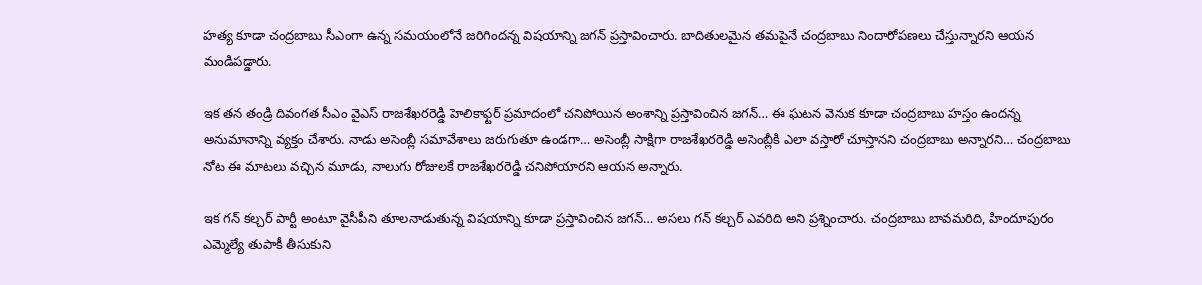హత్య కూడా చంద్రబాబు సీఎంగా ఉన్న సమయంలోనే జరిగిందన్న విషయాన్ని జగన్ ప్రస్తావించారు. బాదితులమైన తమపైనే చంద్రబాబు నిందారోపణలు చేస్తున్నారని ఆయన మండిపడ్డారు.

ఇక తన తండ్రి దివంగత సీఎం వైఎస్ రాజశేఖరరెడ్డి హెలికాఫ్టర్ ప్రమాదంలో చనిపోయిన అంశాన్ని ప్రస్తావించిన జగన్… ఈ ఘటన వెనుక కూడా చంద్రబాబు హస్తం ఉందన్న అనుమానాన్ని వ్యక్తం చేశారు. నాడు అసెంబ్లీ సమావేశాలు జరుగుతూ ఉండగా… అసెంబ్లీ సాక్షిగా రాజశేఖరరెడ్డి అసెంబ్లీకి ఎలా వస్తారో చూస్తానని చంద్రబాబు అన్నారని… చంద్రబాబు నోట ఈ మాటలు వచ్చిన మూడు, నాలుగు రోజులకే రాజశేఖరరెడ్డి చనిపోయారని ఆయన అన్నారు.

ఇక గన్ కల్చర్ పార్టీ అంటూ వైసీపీని తూలనాడుతున్న విషయాన్ని కూడా ప్రస్తావించిన జగన్… అసలు గన్ కల్చర్ ఎవరిది అని ప్రశ్నించారు. చంద్రబాబు బావమరిది, హిందూపురం ఎమ్మెల్యే తుపాకీ తీసుకుని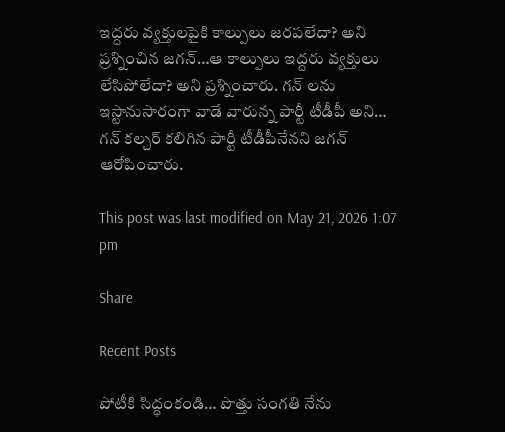ఇద్దరు వ్యక్తులపైకి కాల్పులు జరపలేదా? అని ప్రశ్నించిన జగన్…ఆ కాల్పులు ఇద్దరు వ్యక్తులు లేసిపోలేదా? అని ప్రశ్నించారు. గన్ లను ఇస్టానుసారంగా వాడే వారున్న పార్టీ టీడీపీ అని… గన్ కల్చర్ కలిగిన పార్టీ టీడీపీనేనని జగన్ ఆరోపించారు.

This post was last modified on May 21, 2026 1:07 pm

Share

Recent Posts

పోటీకి సిద్ధంకండి… పొత్తు సంగతి నేను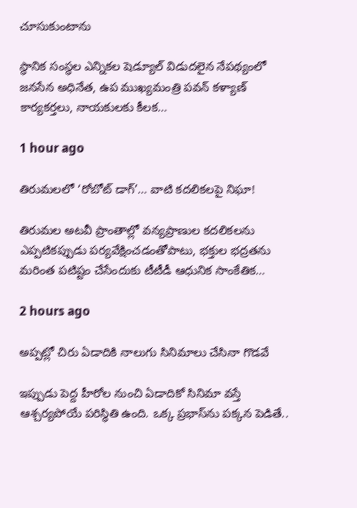చూసుకుంటాను

స్థానిక సంస్థల ఎన్నికల షెడ్యూల్ విడుదలైన నేపథ్యంలో జనసేన అధినేత, ఉప ముఖ్యమంత్రి పవన్ కళ్యాణ్ కార్యకర్తలు, నాయకులకు కీలక…

1 hour ago

తిరుమలలో ‘రోబోట్‌ డాగ్‌’… వాటి కదలికలపై నిఘా!

తిరుమల అటవీ ప్రాంతాల్లో వన్యప్రాణుల కదలికలను ఎప్పటికప్పుడు పర్యవేక్షించడంతోపాటు, భక్తుల భద్రతను మరింత పటిష్టం చేసేందుకు టీటీడీ ఆధునిక సాంకేతిక…

2 hours ago

అప్పట్లో చిరు ఏడాదికి నాలుగు సినిమాలు చేసినా గొడవే

ఇప్పుడు పెద్ద హీరోల నుంచి ఏడాదికో సినిమా వస్తే ఆశ్చర్యపోయే పరిస్థితి ఉంది. ఒక్క ప్రభాస్‌ను పక్కన పెడితే..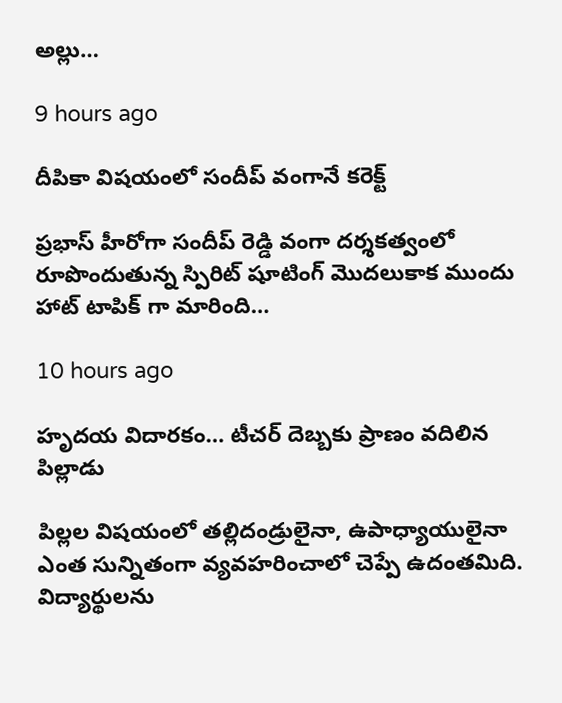అల్లు…

9 hours ago

దీపికా విషయంలో సందీప్ వంగానే కరెక్ట్

ప్రభాస్ హీరోగా సందీప్ రెడ్డి వంగా దర్శకత్వంలో రూపొందుతున్న స్పిరిట్ షూటింగ్ మొదలుకాక ముందు హాట్ టాపిక్ గా మారింది…

10 hours ago

హృద‌య విదార‌కం… టీచ‌ర్ దెబ్బ‌కు ప్రాణం వ‌దిలిన పిల్లాడు

పిల్ల‌ల విష‌యంలో త‌ల్లిదండ్రులైనా, ఉపాధ్యాయులైనా ఎంత సున్నితంగా వ్య‌వ‌హ‌రించాలో చెప్పే ఉదంత‌మిది. విద్యార్థుల‌ను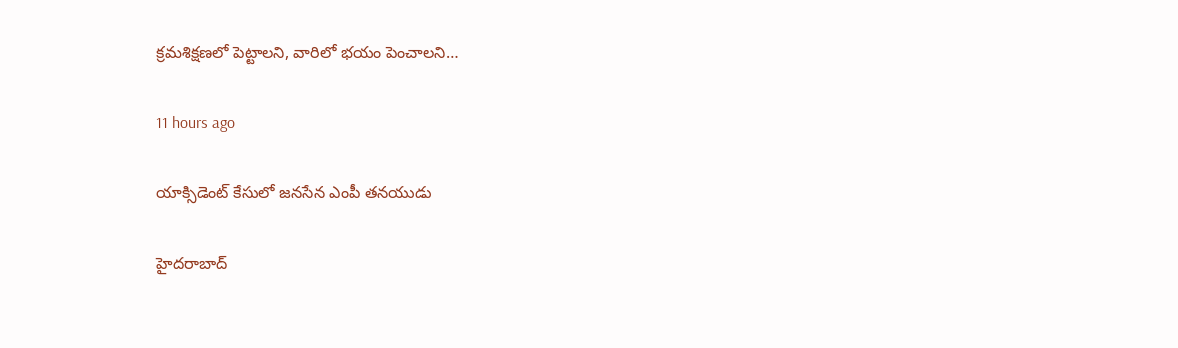క్ర‌మ‌శిక్ష‌ణ‌లో పెట్టాల‌ని, వారిలో భ‌యం పెంచాల‌ని…

11 hours ago

యాక్సిడెంట్ కేసులో జనసేన ఎంపీ తనయుడు

హైదరాబాద్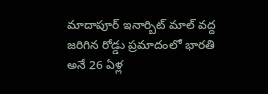మాదాపూర్ ఇనార్బిట్ మాల్ వద్ద జరిగిన రోడ్డు ప్రమాదంలో భారతి అనే 26 ఏళ్ల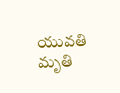యువతి మృతి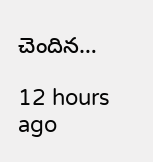చెందిన…

12 hours ago